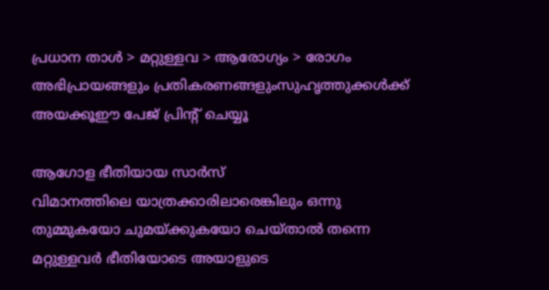പ്രധാന താള്‍ > മറ്റുള്ളവ > ആരോഗ്യം > രോഗം
അഭിപ്രായങ്ങളും പ്രതികരണങ്ങളുംസുഹൃത്തുക്കള്‍ക്ക് അയക്കൂഈ പേജ് പ്രിന്‍റ് ചെയ്യൂ

ആഗോള ഭീതിയായ സാര്‍സ്
വിമാനത്തിലെ യാത്രക്കാരിലാരെങ്കിലും ഒന്നു തുമ്മുകയോ ചുമയ്ക്കുകയോ ചെയ്താല്‍ തന്നെ മറ്റുള്ളവര്‍ ഭീതിയോടെ അയാളുടെ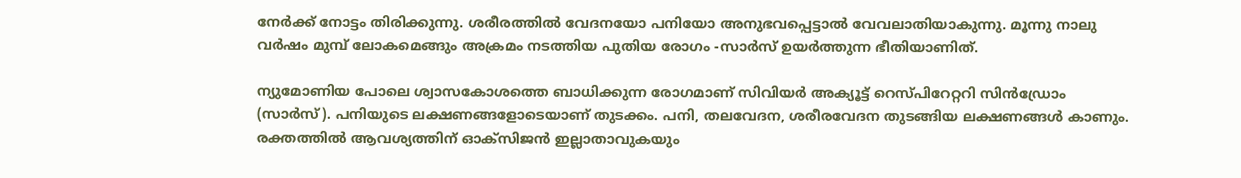നേര്‍ക്ക് നോട്ടം തിരിക്കുന്നു. ശരീരത്തില്‍ വേദനയോ പനിയോ അനുഭവപ്പെട്ടാല്‍ വേവലാതിയാകുന്നു. മൂന്നു നാലു വര്‍ഷം മുമ്പ് ലോകമെങ്ങും അക്രമം നടത്തിയ പുതിയ രോഗം -സാര്‍സ് ഉയര്‍ത്തുന്ന ഭീതിയാണിത്.

ന്യുമോണിയ പോലെ ശ്വാസകോശത്തെ ബാധിക്കുന്ന രോഗമാണ് സിവിയര്‍ അക്യൂട്ട് റെസ്പിറേറ്ററി സിന്‍ഡ്രോം (സാര്‍സ്). പനിയുടെ ലക്ഷണങ്ങളോടെയാണ് തുടക്കം. പനി, തലവേദന, ശരീരവേദന തുടങ്ങിയ ലക്ഷണങ്ങള്‍ കാണും. രക്തത്തില്‍ ആവശ്യത്തിന് ഓക്സിജന്‍ ഇല്ലാതാവുകയും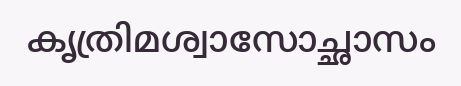കൃത്രിമശ്വാസോച്ഛാസം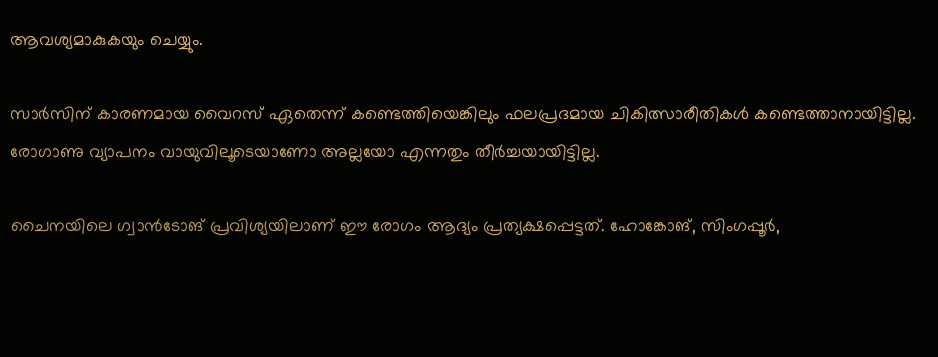ആവശ്യമാകുകയും ചെയ്യും.

സാര്‍സിന് കാരണമായ വൈറസ് ഏതെന്ന് കണ്ടെത്തിയെങ്കിലും ഫലപ്രദമായ ചികിത്സാരീതികള്‍ കണ്ടെത്താനായിട്ടില്ല. രോഗാണു വ്യാപനം വായുവിലൂടെയാണോ അല്ലയോ എന്നതും തീര്‍ച്ചയായിട്ടില്ല.

ചൈനയിലെ ഗ്വാന്‍ടോങ് പ്രവിശ്യയിലാണ് ഈ രോഗം ആദ്യം പ്രത്യക്ഷപ്പെട്ടത്. ഹോങ്കോങ്, സിംഗപ്പൂര്‍,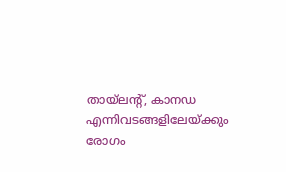തായ്ലന്‍റ്, കാനഡ എന്നിവടങ്ങളിലേയ്ക്കും രോഗം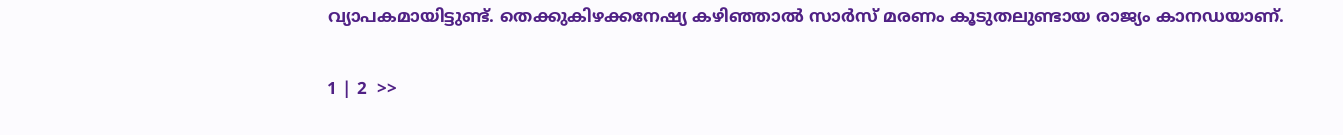വ്യാപകമായിട്ടുണ്ട്. തെക്കുകിഴക്കനേഷ്യ കഴിഞ്ഞാല്‍ സാര്‍സ് മരണം കൂടുതലുണ്ടായ രാജ്യം കാനഡയാണ്.

1 | 2  >>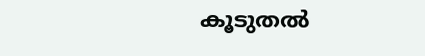കൂടുതല്‍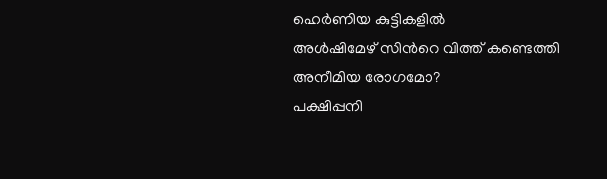ഹെര്‍ണിയ കുട്ടികളില്‍
അള്‍ഷിമേഴ് സിന്‍റെ വിത്ത് കണ്ടെത്തി
അനീമിയ രോഗമോ?
പക്ഷിപ്പനി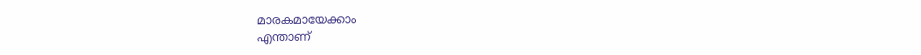മാരകമായേക്കാം
എന്താണ്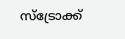സ്ട്രോക്ക്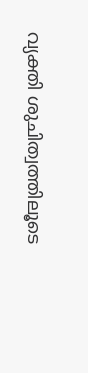വ്യക്തി ശുചിത്വത്തിലൂടെ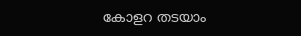കോളറ തടയാം